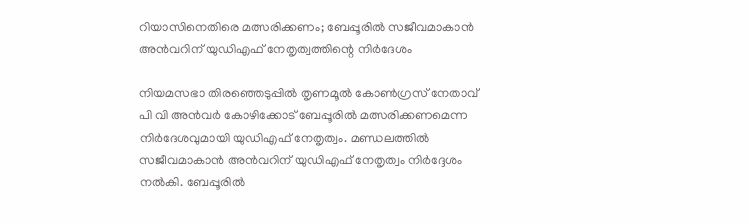റിയാസിനെതിരെ മത്സരിക്കണം; ബേപ്പൂരില്‍ സജീവമാകാന്‍ അന്‍വറിന് യുഡിഎഫ് നേതൃത്വത്തിന്റെ നിര്‍ദേശം

നിയമസഭാ തിരഞ്ഞെടുപ്പില്‍ തൃണമൂല്‍ കോണ്‍ഗ്രസ് നേതാവ് പി വി അന്‍വര്‍ കോഴിക്കോട് ബേപ്പൂരില്‍ മത്സരിക്കണമെന്ന നിര്‍ദേശവുമായി യുഡിഎഫ് നേതൃത്വം. മണ്ഡലത്തില്‍ സജീവമാകാന്‍ അന്‍വറിന് യുഡിഎഫ് നേതൃത്വം നിര്‍ദ്ദേശം നല്‍കി. ബേപ്പൂരില്‍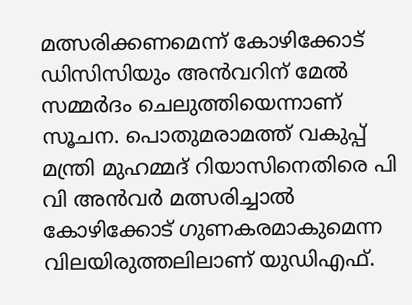മത്സരിക്കണമെന്ന് കോഴിക്കോട് ഡിസിസിയും അന്‍വറിന് മേൽ സമ്മര്‍ദം ചെലുത്തിയെന്നാണ് സൂചന. പൊതുമരാമത്ത് വകുപ്പ് മന്ത്രി മുഹമ്മദ് റിയാസിനെതിരെ പി വി അന്‍വര്‍ മത്സരിച്ചാല്‍ കോഴിക്കോട് ഗുണകരമാകുമെന്ന വിലയിരുത്തലിലാണ് യുഡിഎഫ്.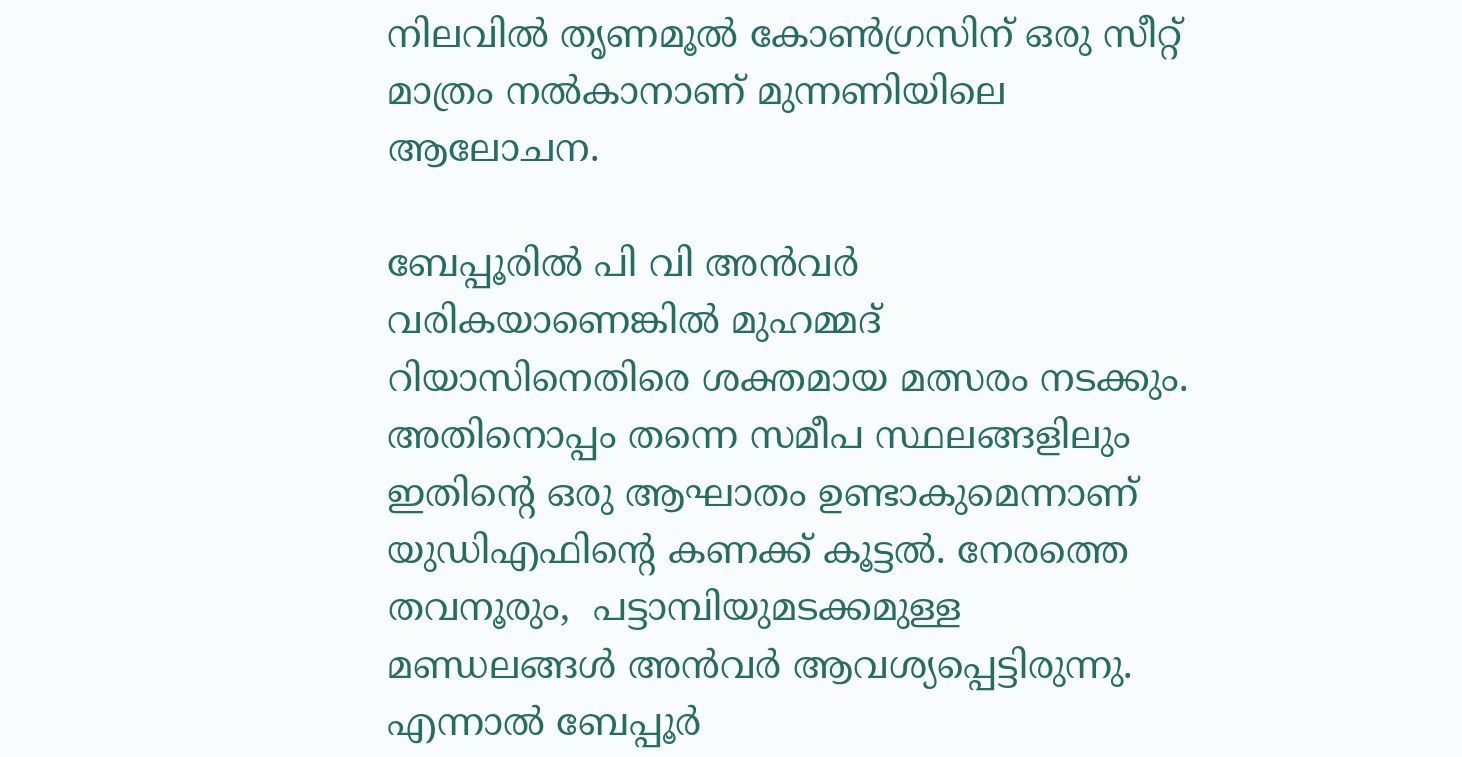നിലവില്‍ തൃണമൂല്‍ കോണ്‍ഗ്രസിന് ഒരു സീറ്റ് മാത്രം നല്‍കാനാണ് മുന്നണിയിലെ ആലോചന.

ബേപ്പൂരില്‍ പി വി അന്‍വര്‍ വരികയാണെങ്കില്‍ മുഹമ്മദ് റിയാസിനെതിരെ ശക്തമായ മത്സരം നടക്കും. അതിനൊപ്പം തന്നെ സമീപ സ്ഥലങ്ങളിലും ഇതിന്റെ ഒരു ആഘാതം ഉണ്ടാകുമെന്നാണ് യുഡിഎഫിന്റെ കണക്ക് കൂട്ടല്‍. നേരത്തെ തവനൂരും,  പട്ടാമ്പിയുമടക്കമുള്ള മണ്ഡലങ്ങള്‍ അന്‍വര്‍ ആവശ്യപ്പെട്ടിരുന്നു. എന്നാല്‍ ബേപ്പൂര്‍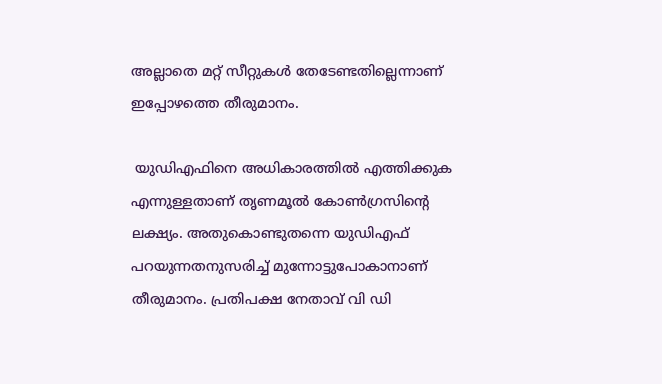അല്ലാതെ മറ്റ് സീറ്റുകള്‍ തേടേണ്ടതില്ലെന്നാണ് ഇപ്പോഴത്തെ തീരുമാനം.

 യുഡിഎഫിനെ അധികാരത്തില്‍ എത്തിക്കുക എന്നുള്ളതാണ് തൃണമൂല്‍ കോണ്‍ഗ്രസിന്റെ ലക്ഷ്യം. അതുകൊണ്ടുതന്നെ യുഡിഎഫ് പറയുന്നതനുസരിച്ച് മുന്നോട്ടുപോകാനാണ് തീരുമാനം. പ്രതിപക്ഷ നേതാവ് വി ഡി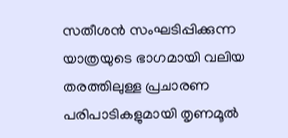സതീശന്‍ സംഘടിപ്പിക്കുന്ന യാത്രയുടെ ഭാഗമായി വലിയ തരത്തിലുള്ള പ്രചാരണ പരിപാടികളുമായി തൃണമൂല്‍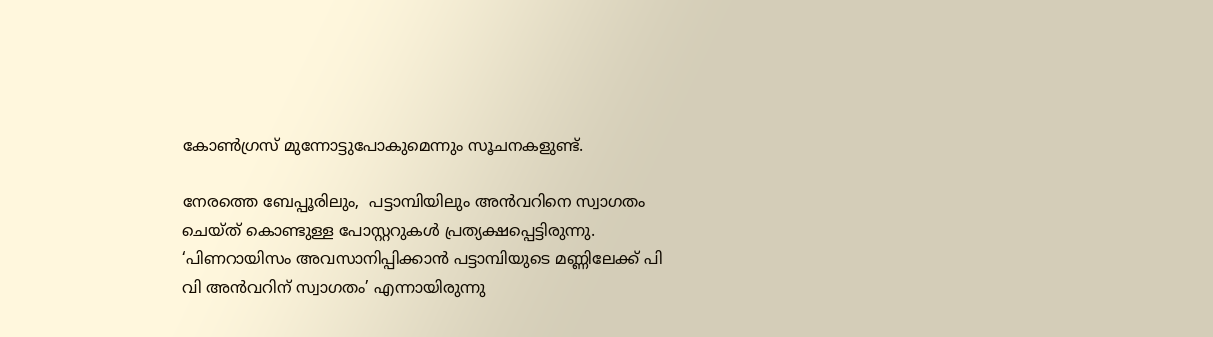കോണ്‍ഗ്രസ് മുന്നോട്ടുപോകുമെന്നും സൂചനകളുണ്ട്.

നേരത്തെ ബേപ്പൂരിലും,  പട്ടാമ്പിയിലും അന്‍വറിനെ സ്വാഗതം ചെയ്ത് കൊണ്ടുള്ള പോസ്റ്ററുകള്‍ പ്രത്യക്ഷപ്പെട്ടിരുന്നു. ‘പിണറായിസം അവസാനിപ്പിക്കാന്‍ പട്ടാമ്പിയുടെ മണ്ണിലേക്ക് പി വി അന്‍വറിന് സ്വാഗതം’ എന്നായിരുന്നു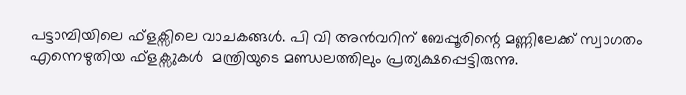പട്ടാമ്പിയിലെ ഫ്ളക്സിലെ വാചകങ്ങള്‍. പി വി അന്‍വറിന് ബേപ്പൂരിന്റെ മണ്ണിലേക്ക് സ്വാഗതം എന്നെഴുതിയ ഫ്ളക്സുകൾ  മന്ത്രിയുടെ മണ്ഡലത്തിലും പ്രത്യക്ഷപ്പെട്ടിരുന്നു.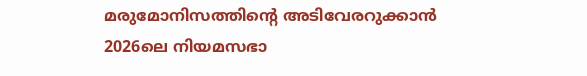മരുമോനിസത്തിന്റെ അടിവേരറുക്കാന്‍ 2026ലെ നിയമസഭാ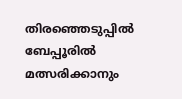തിരഞ്ഞെടുപ്പില്‍ ബേപ്പൂരില്‍ മത്സരിക്കാനും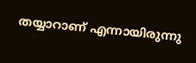തയ്യാറാണ് എന്നായിരുന്നു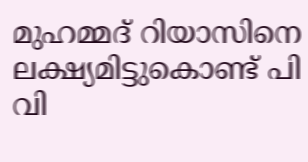മുഹമ്മദ് റിയാസിനെ ലക്ഷ്യമിട്ടുകൊണ്ട് പി വി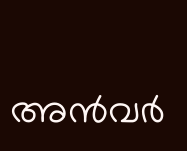അന്‍വര്‍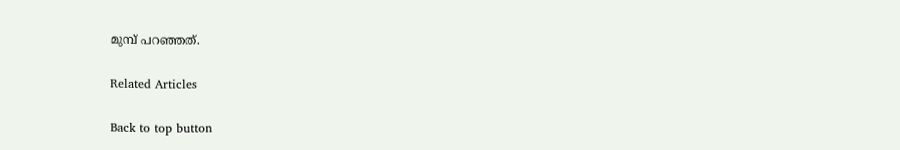മുമ്പ് പറഞ്ഞത്.

Related Articles

Back to top button